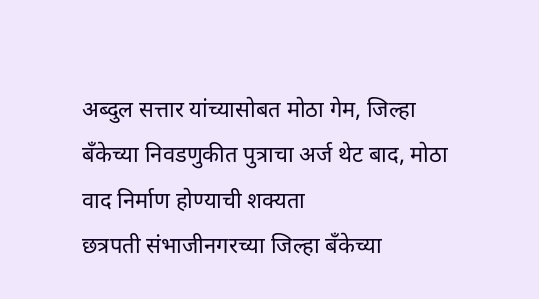अब्दुल सत्तार यांच्यासोबत मोठा गेम, जिल्हा बँकेच्या निवडणुकीत पुत्राचा अर्ज थेट बाद, मोठा वाद निर्माण होण्याची शक्यता
छत्रपती संभाजीनगरच्या जिल्हा बॅंकेच्या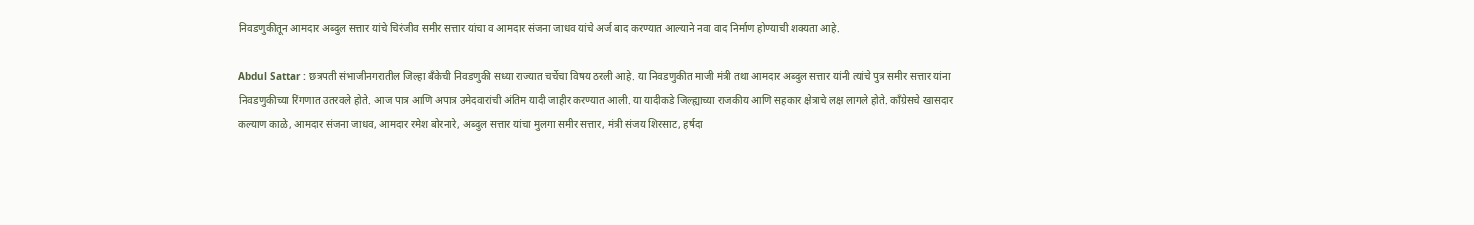निवडणुकीतून आमदार अब्दुल सत्तार यांचे चिरंजीव समीर सत्तार यांचा व आमदार संजना जाधव यांचे अर्ज बाद करण्यात आल्याने नवा वाद निर्माण होण्याची शक्यता आहे.

Abdul Sattar : छत्रपती संभाजीनगरातील जिल्हा बँकेची निवडणुकी सध्या राज्यात चर्चेचा विषय ठरली आहे. या निवडणुकीत माजी मंत्री तथा आमदार अब्दुल सत्तार यांनी त्यांचे पुत्र समीर सत्तार यांना निवडणुकीच्या रिंगणात उतरवले होते. आज पात्र आणि अपात्र उमेदवारांची अंतिम यादी जाहीर करण्यात आली. या यादीकडे जिल्ह्याच्या राजकीय आणि सहकार क्षेत्राचे लक्ष लागले होते. काँग्रेसचे खासदार कल्याण काळे, आमदार संजना जाधव, आमदार रमेश बोरनारे, अब्दुल सत्तार यांचा मुलगा समीर सत्तार, मंत्री संजय शिरसाट, हर्षदा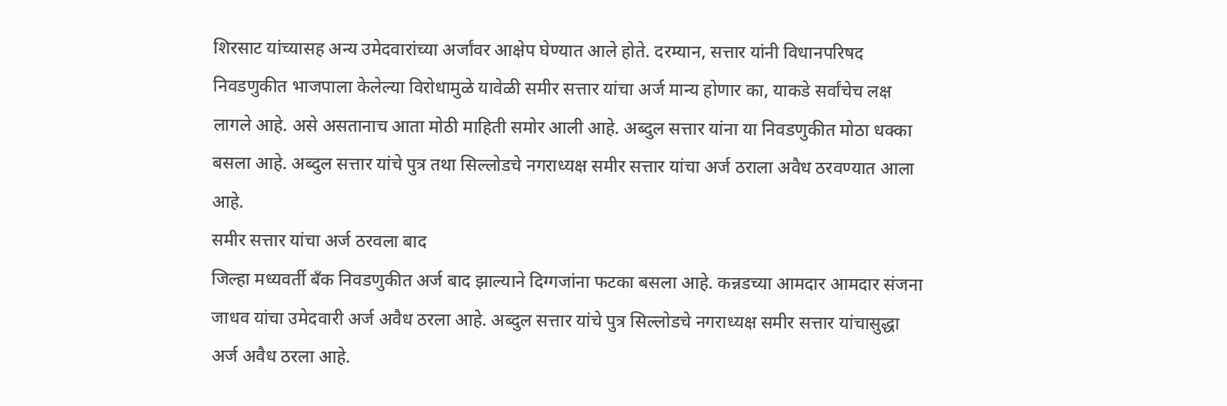शिरसाट यांच्यासह अन्य उमेदवारांच्या अर्जांवर आक्षेप घेण्यात आले होते. दरम्यान, सत्तार यांनी विधानपरिषद निवडणुकीत भाजपाला केलेल्या विरोधामुळे यावेळी समीर सत्तार यांचा अर्ज मान्य होणार का, याकडे सर्वांचेच लक्ष लागले आहे. असे असतानाच आता मोठी माहिती समोर आली आहे. अब्दुल सत्तार यांना या निवडणुकीत मोठा धक्का बसला आहे. अब्दुल सत्तार यांचे पुत्र तथा सिल्लोडचे नगराध्यक्ष समीर सत्तार यांचा अर्ज ठराला अवैध ठरवण्यात आला आहे.
समीर सत्तार यांचा अर्ज ठरवला बाद
जिल्हा मध्यवर्ती बँक निवडणुकीत अर्ज बाद झाल्याने दिग्गजांना फटका बसला आहे. कन्नडच्या आमदार आमदार संजना जाधव यांचा उमेदवारी अर्ज अवैध ठरला आहे. अब्दुल सत्तार यांचे पुत्र सिल्लोडचे नगराध्यक्ष समीर सत्तार यांचासुद्धा अर्ज अवैध ठरला आहे.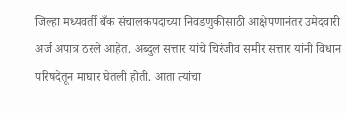जिल्हा मध्यवर्ती बँक संचालकपदाच्या निवडणुकीसाठी आक्षेपणानंतर उमेदवारी अर्ज अपात्र ठरले आहेत. अब्दुल सत्तार यांचे चिरंजीव समीर सत्तार यांनी विधान परिषदेतून माघार घेतली होती. आता त्यांचा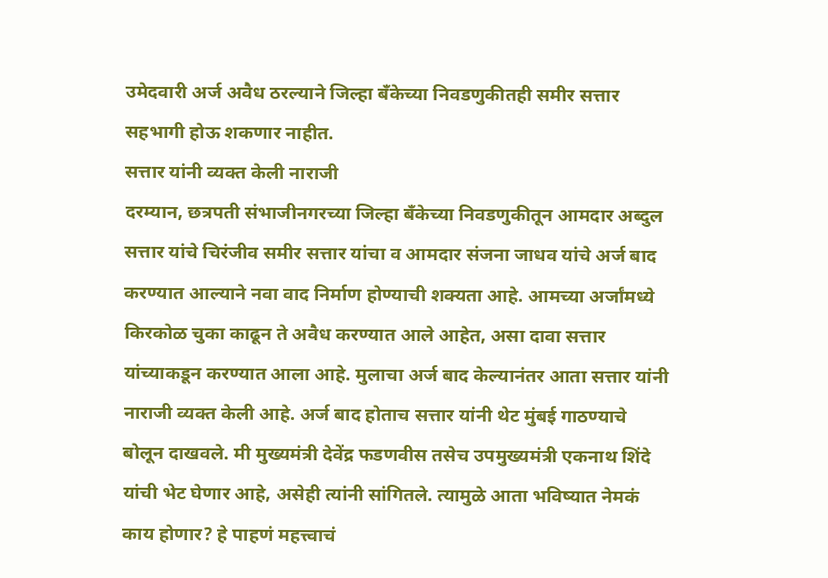उमेदवारी अर्ज अवैध ठरल्याने जिल्हा बँकेच्या निवडणुकीतही समीर सत्तार सहभागी होऊ शकणार नाहीत.
सत्तार यांनी व्यक्त केली नाराजी
दरम्यान, छत्रपती संभाजीनगरच्या जिल्हा बॅंकेच्या निवडणुकीतून आमदार अब्दुल सत्तार यांचे चिरंजीव समीर सत्तार यांचा व आमदार संजना जाधव यांचे अर्ज बाद करण्यात आल्याने नवा वाद निर्माण होण्याची शक्यता आहे. आमच्या अर्जांमध्ये किरकोळ चुका काढून ते अवैध करण्यात आले आहेत, असा दावा सत्तार यांच्याकडून करण्यात आला आहे. मुलाचा अर्ज बाद केल्यानंतर आता सत्तार यांनी नाराजी व्यक्त केली आहे. अर्ज बाद होताच सत्तार यांनी थेट मुंबई गाठण्याचे बोलून दाखवले. मी मुख्यमंत्री देवेंद्र फडणवीस तसेच उपमुख्यमंत्री एकनाथ शिंदे यांची भेट घेणार आहे, असेही त्यांनी सांगितले. त्यामुळे आता भविष्यात नेमकं काय होणार? हे पाहणं महत्त्वाचं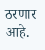ठरणार आहे.